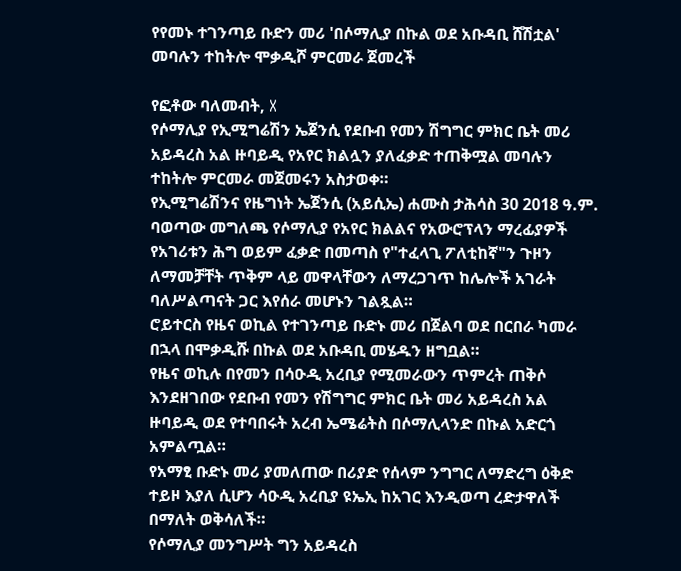የየመኑ ተገንጣይ ቡድን መሪ 'በሶማሊያ በኩል ወደ አቡዳቢ ሸሽቷል' መባሉን ተከትሎ ሞቃዲሾ ምርመራ ጀመረች

የፎቶው ባለመብት, X
የሶማሊያ የኢሚግሬሽን ኤጀንሲ የደቡብ የመን ሽግግር ምክር ቤት መሪ አይዳረስ አል ዙባይዲ የአየር ክልሏን ያለፈቃድ ተጠቅሟል መባሉን ተከትሎ ምርመራ መጀመሩን አስታወቀ።
የኢሚግሬሽንና የዜግነት ኤጀንሲ (አይሲኤ) ሐሙስ ታሕሳስ 30 2018 ዓ.ም. ባወጣው መግለጫ የሶማሊያ የአየር ክልልና የአውሮፕላን ማረፊያዎች የአገሪቱን ሕግ ወይም ፈቃድ በመጣስ የ"ተፈላጊ ፖለቲከኛ"ን ጉዞን ለማመቻቸት ጥቅም ላይ መዋላቸውን ለማረጋገጥ ከሌሎች አገራት ባለሥልጣናት ጋር እየሰራ መሆኑን ገልጿል።
ሮይተርስ የዜና ወኪል የተገንጣይ ቡድኑ መሪ በጀልባ ወደ በርበራ ካመራ በኋላ በሞቃዲሹ በኩል ወደ አቡዳቢ መሄዱን ዘግቧል።
የዜና ወኪሉ በየመን በሳዑዲ አረቢያ የሚመራውን ጥምረት ጠቅሶ እንደዘገበው የደቡብ የመን የሽግግር ምክር ቤት መሪ አይዳረስ አል ዙባይዲ ወደ የተባበሩት አረብ ኤሜሬትስ በሶማሊላንድ በኩል አድርጎ አምልጧል።
የአማፂ ቡድኑ መሪ ያመለጠው በሪያድ የሰላም ንግግር ለማድረግ ዕቅድ ተይዞ እያለ ሲሆን ሳዑዲ አረቢያ ዩኤኢ ከአገር እንዲወጣ ረድታዋለች በማለት ወቅሳለች።
የሶማሊያ መንግሥት ግን አይዳረስ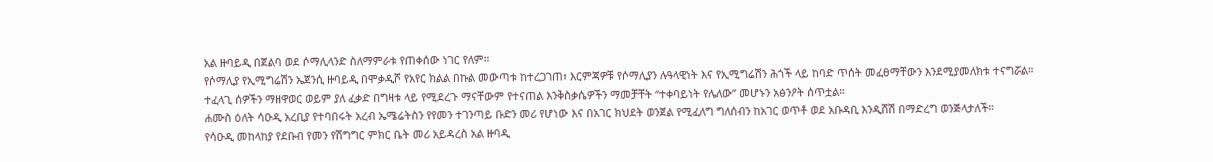አል ዙባይዲ በጀልባ ወደ ሶማሊላንድ ስለማምራቱ የጠቀሰው ነገር የለም።
የሶማሊያ የኢሚግሬሽን ኤጀንሲ ዙባይዲ በሞቃዲሾ የአየር ክልል በኩል መውጣቱ ከተረጋገጠ፣ እርምጃዎቹ የሶማሊያን ሉዓላዊነት እና የኢሚግሬሽን ሕጎች ላይ ከባድ ጥሰት መፈፀማቸውን እንደሚያመለክቱ ተናግሯል።
ተፈላጊ ሰዎችን ማዘዋወር ወይም ያለ ፈቃድ በግዛቱ ላይ የሚደረጉ ማናቸውም የተናጠል እንቅስቃሴዎችን ማመቻቸት “ተቀባይነት የሌለው” መሆኑን አፅንዖት ሰጥቷል።
ሐሙስ ዕለት ሳዑዲ አረቢያ የተባበሩት አረብ ኤሜሬትስን የየመን ተገንጣይ ቡድን መሪ የሆነው እና በአገር ክህደት ወንጀል የሚፈለግ ግለሰብን ከአገር ወጥቶ ወደ አቡዳቢ እንዲሸሽ በማድረግ ወንጅላታለች።
የሳዑዲ መከላከያ የደቡብ የመን የሽግግር ምክር ቤት መሪ አይዳረስ አል ዙባዲ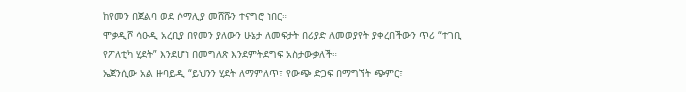ከየመን በጀልባ ወደ ሶማሊያ መሸሹን ተናግሮ ነበር።
ሞቃዲሾ ሳዑዲ አረቢያ በየመን ያለውን ሁኔታ ለመፍታት በሪያድ ለመወያየት ያቀረበችውን ጥሪ “ተገቢ የፖለቲካ ሂደት” እንደሆነ በመግለጽ እንደምትደግፍ አስታውቃለች።
ኤጀንሲው አል ዙባይዲ “ይህንን ሂደት ለማምለጥ፣ የውጭ ድጋፍ በማግኘት ጭምር፣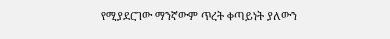የሚያደርገው ማንኛውም ጥረት ቀጣይነት ያለውን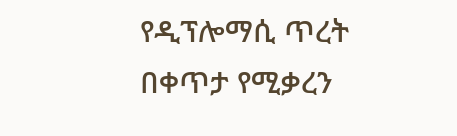የዲፕሎማሲ ጥረት በቀጥታ የሚቃረን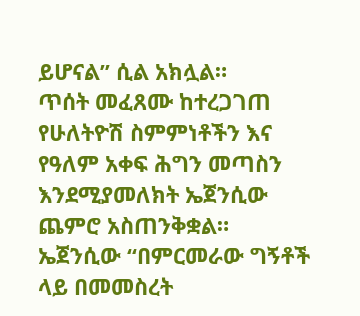ይሆናል” ሲል አክሏል።
ጥሰት መፈጸሙ ከተረጋገጠ የሁለትዮሽ ስምምነቶችን እና የዓለም አቀፍ ሕግን መጣስን እንደሚያመለክት ኤጀንሲው ጨምሮ አስጠንቅቋል።
ኤጀንሲው “በምርመራው ግኝቶች ላይ በመመስረት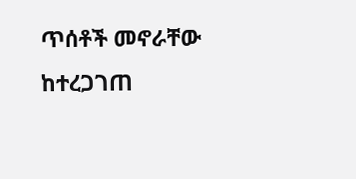ጥሰቶች መኖራቸው ከተረጋገጠ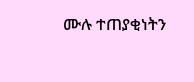ሙሉ ተጠያቂነትን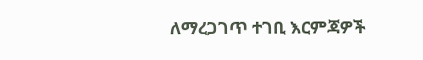ለማረጋገጥ ተገቢ እርምጃዎች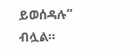ይወሰዳሉ” ብሏል።